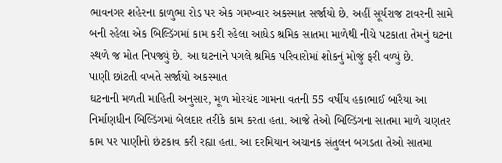ભાવનગર શહેરના કાળુભા રોડ પર એક ગમખ્વાર અકસ્માત સર્જાયો છે. અહીં સૂર્યરાજ ટાવરની સામે બની રહેલા એક બિલ્ડિંગમાં કામ કરી રહેલા આધેડ શ્રમિક સાતમા માળેથી નીચે પટકાતા તેમનું ઘટના સ્થળે જ મોત નિપજ્યું છે. આ ઘટનાને પગલે શ્રમિક પરિવારોમાં શોકનું મોજું ફરી વળ્યું છે.
પાણી છાંટતી વખતે સર્જાયો અકસ્માત
ઘટનાની મળતી માહિતી અનુસાર, મૂળ મોરચંદ ગામના વતની 55 વર્ષીય હકાભાઈ બારૈયા આ નિર્માણધીન બિલ્ડિંગમાં બેલદાર તરીકે કામ કરતા હતા. આજે તેઓ બિલ્ડિંગના સાતમા માળે ચણતર કામ પર પાણીનો છંટકાવ કરી રહ્યા હતા. આ દરમિયાન અચાનક સંતુલન બગડતા તેઓ સાતમા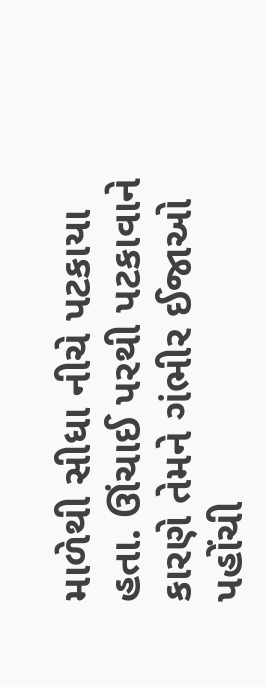માળેથી સીધા નીચે પટકાયા હતા. ઊંચાઈ પરથી પટકાવાને કારણે તેમને ગંભીર ઈજાઓ પહોંચી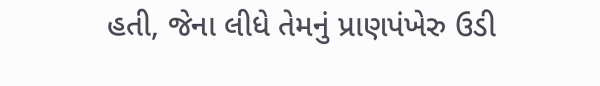હતી, જેના લીધે તેમનું પ્રાણપંખેરુ ઉડી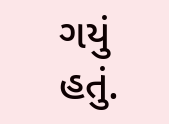ગયું હતું.